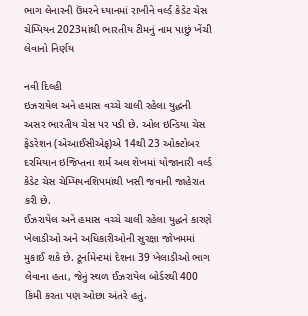ભાગ લેનારની ઉંમરને ધ્યાનમાં રાખીને વર્લ્ડ કેડેટ ચેસ ચેમ્પિયન 2023માંથી ભારતીય ટીમનું નામ પાછું ખેંચી લેવાનો નિર્ણય

નવી દિલ્હી
ઇઝરાયેલ અને હમાસ વચ્ચે ચાલી રહેલા યુદ્ધની અસર ભારતીય ચેસ પર પડી છે. ઓલ ઇન્ડિયા ચેસ ફેડરેશન (એઆઈસીએફ)એ 14થી 23 ઓક્ટોબર દરમિયાન ઇજિપ્તના શર્મ અલ શેખમાં યોજાનારી વર્લ્ડ કેડેટ ચેસ ચેમ્પિયનશિપમાંથી ખસી જવાની જાહેરાત કરી છે.
ઈઝરાયેલ અને હમાસ વચ્ચે ચાલી રહેલા યુદ્ધને કારણે ખેલાડીઓ અને અધિકારીઓની સુરક્ષા જોખમમાં મુકાઈ શકે છે. ટૂર્નામેન્ટમાં દેશના 39 ખેલાડીઓ ભાગ લેવાના હતા, જેનું સ્થળ ઈઝરાયેલ બોર્ડરથી 400 કિમી કરતા પણ ઓછા અંતરે હતું.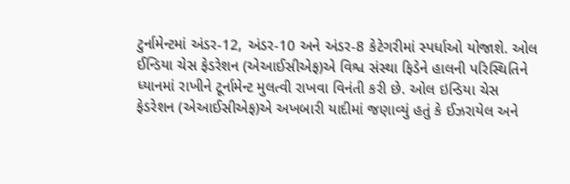ટુર્નામેન્ટમાં અંડર-12, અંડર-10 અને અંડર-8 કેટેગરીમાં સ્પર્ધાઓ યોજાશે. ઓલ ઈન્ડિયા ચેસ ફેડરેશન (એઆઈસીએફ)એ વિશ્વ સંસ્થા ફિડેને હાલની પરિસ્થિતિને ધ્યાનમાં રાખીને ટૂર્નામેન્ટ મુલત્વી રાખવા વિનંતી કરી છે. ઓલ ઇન્ડિયા ચેસ ફેડરેશન (એઆઈસીએફ)એ અખબારી યાદીમાં જણાવ્યું હતું કે ઈઝરાયેલ અને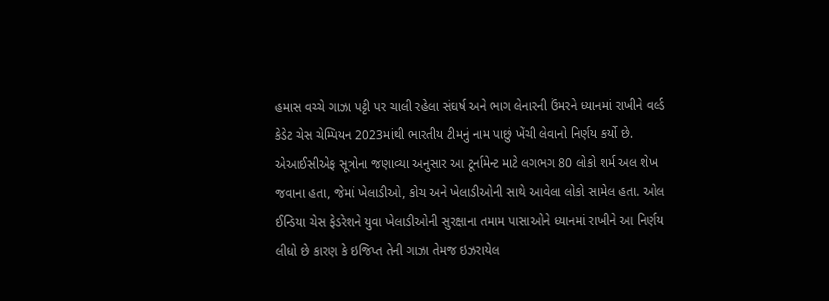હમાસ વચ્ચે ગાઝા પટ્ટી પર ચાલી રહેલા સંઘર્ષ અને ભાગ લેનારની ઉંમરને ધ્યાનમાં રાખીને વર્લ્ડ કેડેટ ચેસ ચેમ્પિયન 2023માંથી ભારતીય ટીમનું નામ પાછું ખેંચી લેવાનો નિર્ણય કર્યો છે.
એઆઈસીએફ સૂત્રોના જણાવ્યા અનુસાર આ ટૂર્નામેન્ટ માટે લગભગ 80 લોકો શર્મ અલ શેખ જવાના હતા, જેમાં ખેલાડીઓ, કોચ અને ખેલાડીઓની સાથે આવેલા લોકો સામેલ હતા. ઓલ ઈન્ડિયા ચેસ ફેડરેશને યુવા ખેલાડીઓની સુરક્ષાના તમામ પાસાઓને ધ્યાનમાં રાખીને આ નિર્ણય લીધો છે કારણ કે ઇજિપ્ત તેની ગાઝા તેમજ ઇઝરાયેલ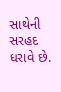સાથેની સરહદ ધરાવે છે.